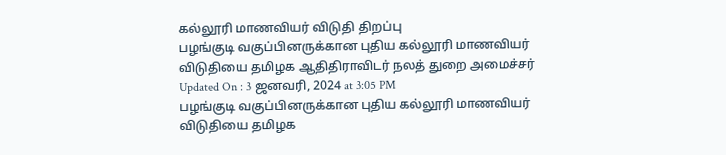கல்லூரி மாணவியர் விடுதி திறப்பு
பழங்குடி வகுப்பினருக்கான புதிய கல்லூரி மாணவியர் விடுதியை தமிழக ஆதிதிராவிடர் நலத் துறை அமைச்சர்
Updated On : 3 ஜனவரி, 2024 at 3:05 PM
பழங்குடி வகுப்பினருக்கான புதிய கல்லூரி மாணவியர் விடுதியை தமிழக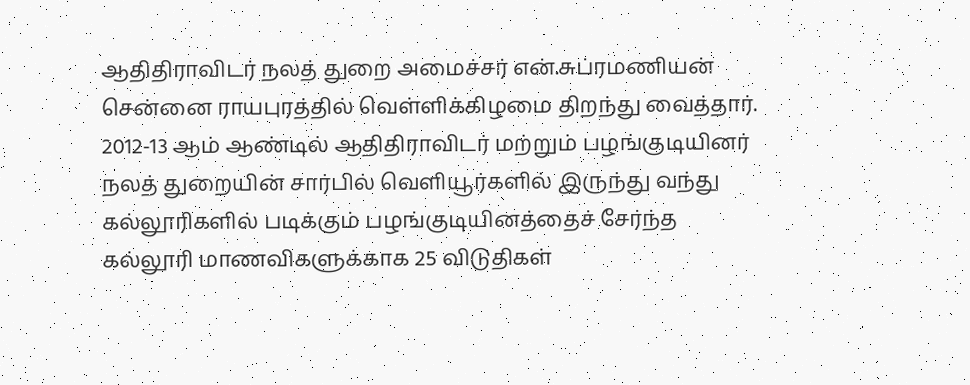ஆதிதிராவிடர் நலத் துறை அமைச்சர் என்.சுப்ரமணியன் சென்னை ராயபுரத்தில் வெள்ளிக்கிழமை திறந்து வைத்தார்.
2012-13 ஆம் ஆண்டில் ஆதிதிராவிடர் மற்றும் பழங்குடியினர் நலத் துறையின் சார்பில் வெளியூர்களில் இருந்து வந்து கல்லூரிகளில் படிக்கும் பழங்குடியினத்தைச் சேர்ந்த கல்லூரி மாணவிகளுக்காக 25 விடுதிகள்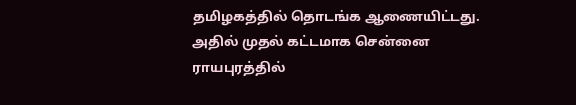தமிழகத்தில் தொடங்க ஆணையிட்டது. அதில் முதல் கட்டமாக சென்னை ராயபுரத்தில்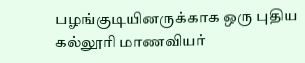பழங்குடியினருக்காக ஒரு புதிய கல்லூரி மாணவியர்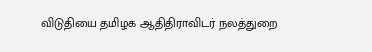விடுதியை தமிழக ஆதிதிராவிடர் நலத்துறை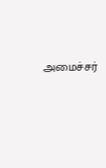அமைச்சர்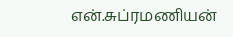என்.சுப்ரமணியன்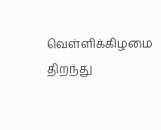வெள்ளிக்கிழமை திறந்து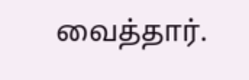வைத்தார்.